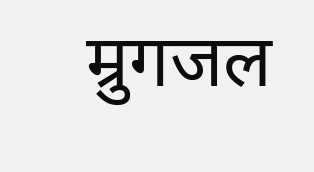म्रुगजल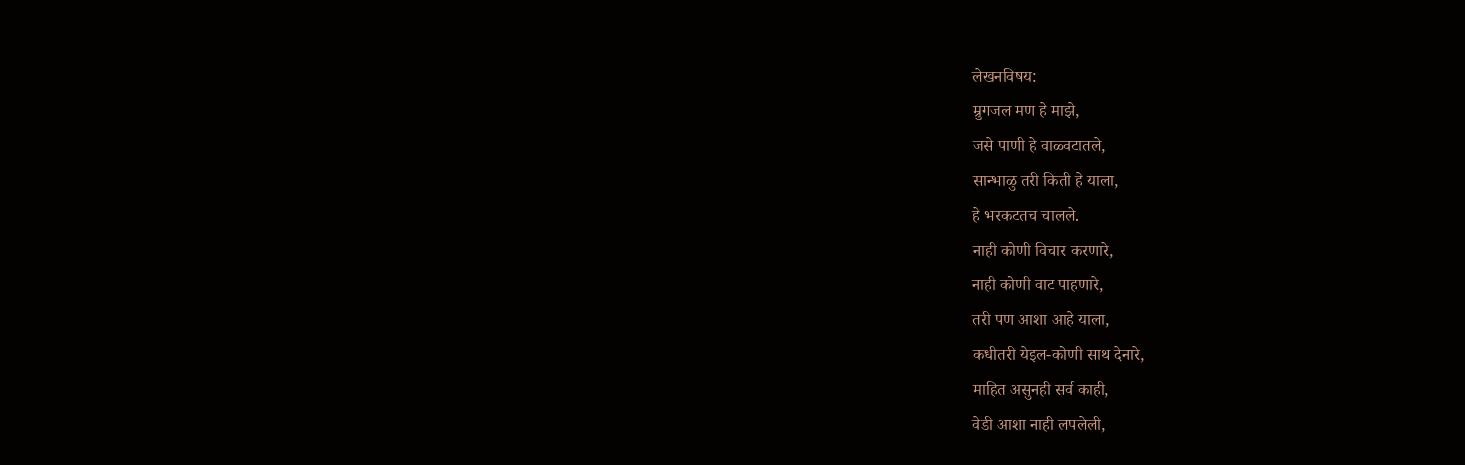लेखनविषय:
म्रुगजल मण हे माझे,
जसे पाणी हे वाळ्वटातले,
सान्भाळु तरी किती हे याला,
हे भरकटतच चालले.
नाही कोणी विचार करणारे,
नाही कोणी वाट पाहणारे,
तरी पण आशा आहे याला,
कधीतरी येइल-कोणी साथ देनारे,
माहित असुनही सर्व काही,
वेडी आशा नाही लपलेली,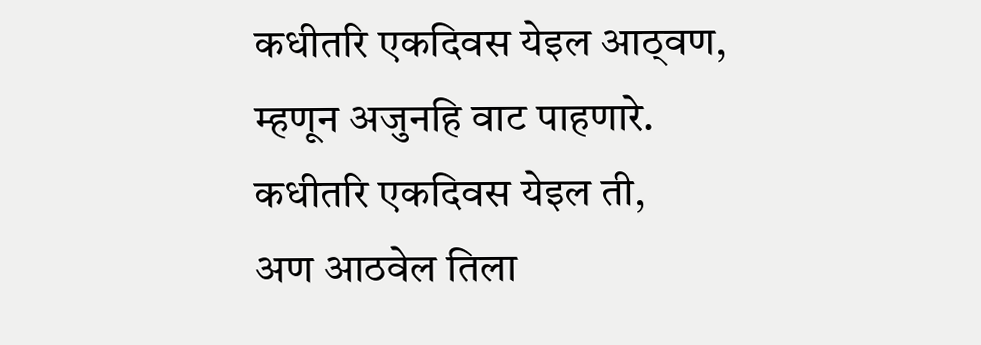कधीतरि एकदिवस येइल आठ्वण,
म्हणून अजुनहि वाट पाहणारे.
कधीतरि एकदिवस येइल ती,
अण आठवेल तिला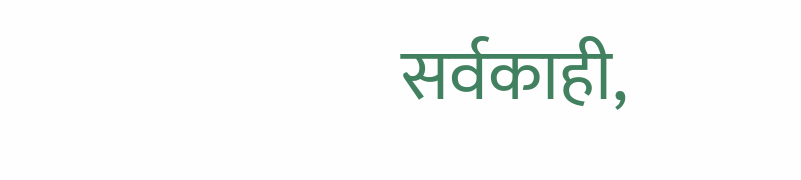सर्वकाही,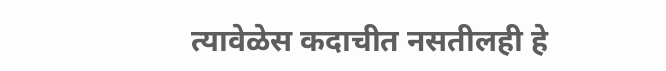त्यावेळेस कदाचीत नसतीलही हे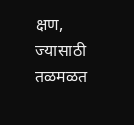क्षण,
ज्यासाठी तळमळत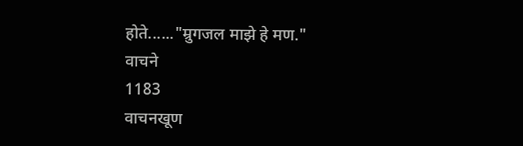होते......"म्रुगजल माझे हे मण."
वाचने
1183
वाचनखूण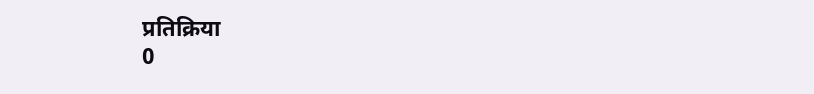प्रतिक्रिया
0